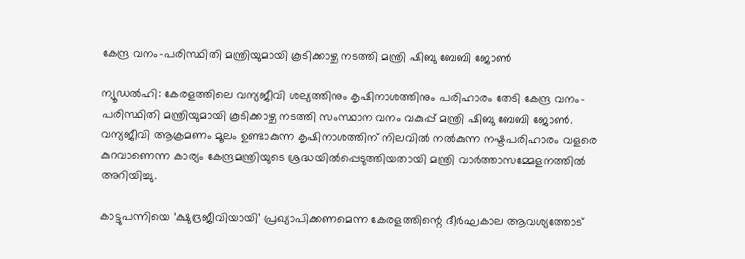കേന്ദ്ര വനം-പരിസ്ഥിതി മന്ത്രിയുമായി കൂടിക്കാഴ്ച നടത്തി മന്ത്രി ഷിബു ബേബി ജോണ്‍

ന്യൂഡൽഹി: കേരളത്തിലെ വന്യജീവി ശല്യത്തിനും കൃഷിനാശത്തിനും പരിഹാരം തേടി കേന്ദ്ര വനം-പരിസ്ഥിതി മന്ത്രിയുമായി കൂടിക്കാഴ്ച നടത്തി സംസ്ഥാന വനം വകുപ്പ് മന്ത്രി ഷിബു ബേബി ജോണ്‍. വന്യജീവി ആക്രമണം മൂലം ഉണ്ടാകുന്ന കൃഷിനാശത്തിന് നിലവിൽ നൽകുന്ന നഷ്ടപരിഹാരം വളരെ കുറവാണെന്ന കാര്യം കേന്ദ്രമന്ത്രിയുടെ ശ്രദ്ധയിൽപ്പെടുത്തിയതായി മന്ത്രി വാർത്താസമ്മേളനത്തിൽ അറിയിച്ചു.

കാട്ടുപന്നിയെ ‘ക്ഷുദ്രജീവിയായി’ പ്രഖ്യാപിക്കണമെന്ന കേരളത്തിന്റെ ദീർഘകാല ആവശ്യത്തോട്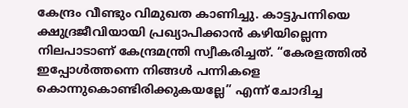കേന്ദ്രം വീണ്ടും വിമുഖത കാണിച്ചു. കാട്ടുപന്നിയെ ക്ഷുദ്രജീവിയായി പ്രഖ്യാപിക്കാൻ കഴിയില്ലെന്ന നിലപാടാണ് കേന്ദ്രമന്ത്രി സ്വീകരിച്ചത്. “കേരളത്തിൽ ഇപ്പോൾത്തന്നെ നിങ്ങൾ പന്നികളെ കൊന്നുകൊണ്ടിരിക്കുകയല്ലേ” എന്ന് ചോദിച്ച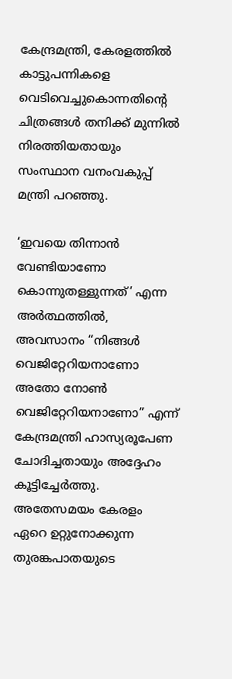കേന്ദ്രമന്ത്രി, കേരളത്തിൽ കാട്ടുപന്നികളെ വെടിവെച്ചുകൊന്നതിന്റെ ചിത്രങ്ങൾ തനിക്ക് മുന്നിൽ നിരത്തിയതായും സംസ്ഥാന വനംവകുപ്പ് മന്ത്രി പറഞ്ഞു.

‘ഇവയെ തിന്നാൻ വേണ്ടിയാണോ കൊന്നുതള്ളുന്നത്’ എന്ന അർത്ഥത്തിൽ, അവസാനം “നിങ്ങൾ വെജിറ്റേറിയനാണോ അതോ നോൺ വെജിറ്റേറിയനാണോ” എന്ന് കേന്ദ്രമന്ത്രി ഹാസ്യരൂപേണ ചോദിച്ചതായും അദ്ദേഹം കൂട്ടിച്ചേർത്തു. അതേസമയം കേരളം ഏറെ ഉറ്റുനോക്കുന്ന തുരങ്കപാതയുടെ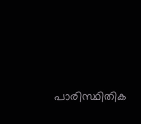പാരിസ്ഥിതിക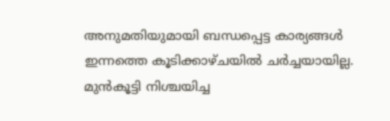അനുമതിയുമായി ബന്ധപ്പെട്ട കാര്യങ്ങൾ ഇന്നത്തെ കൂടിക്കാഴ്ചയിൽ ചർച്ചയായില്ല. മുൻകൂട്ടി നിശ്ചയിച്ച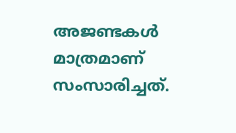അജണ്ടകൾ മാത്രമാണ് സംസാരിച്ചത്.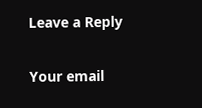Leave a Reply

Your email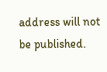address will not be published.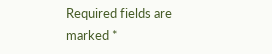Required fields are marked *